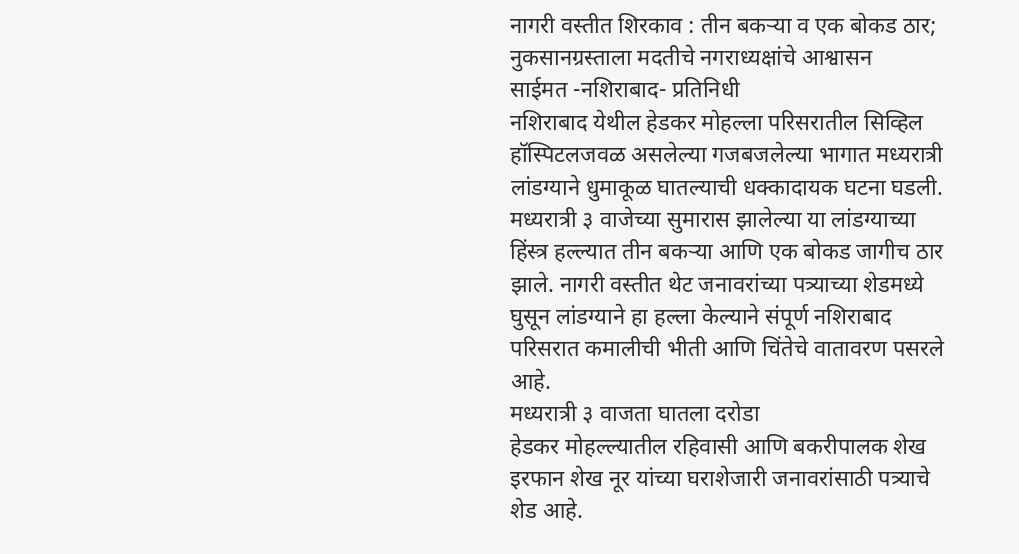नागरी वस्तीत शिरकाव : तीन बकऱ्या व एक बोकड ठार; नुकसानग्रस्ताला मदतीचे नगराध्यक्षांचे आश्वासन
साईमत -नशिराबाद- प्रतिनिधी
नशिराबाद येथील हेडकर मोहल्ला परिसरातील सिव्हिल हॉस्पिटलजवळ असलेल्या गजबजलेल्या भागात मध्यरात्री लांडग्याने धुमाकूळ घातल्याची धक्कादायक घटना घडली. मध्यरात्री ३ वाजेच्या सुमारास झालेल्या या लांडग्याच्या हिंस्त्र हल्ल्यात तीन बकऱ्या आणि एक बोकड जागीच ठार झाले. नागरी वस्तीत थेट जनावरांच्या पत्र्याच्या शेडमध्ये घुसून लांडग्याने हा हल्ला केल्याने संपूर्ण नशिराबाद परिसरात कमालीची भीती आणि चिंतेचे वातावरण पसरले आहे.
मध्यरात्री ३ वाजता घातला दरोडा
हेडकर मोहल्ल्यातील रहिवासी आणि बकरीपालक शेख इरफान शेख नूर यांच्या घराशेजारी जनावरांसाठी पत्र्याचे शेड आहे.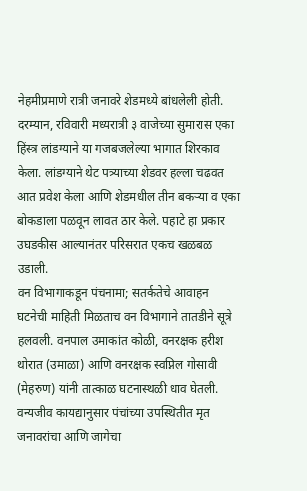नेहमीप्रमाणे रात्री जनावरे शेडमध्ये बांधलेली होती. दरम्यान, रविवारी मध्यरात्री ३ वाजेच्या सुमारास एका हिंस्त्र लांडग्याने या गजबजलेल्या भागात शिरकाव केला. लांडग्याने थेट पत्र्याच्या शेडवर हल्ला चढवत आत प्रवेश केला आणि शेडमधील तीन बकऱ्या व एका बोकडाला पळवून लावत ठार केले. पहाटे हा प्रकार उघडकीस आल्यानंतर परिसरात एकच खळबळ उडाली.
वन विभागाकडून पंचनामा; सतर्कतेचे आवाहन
घटनेची माहिती मिळताच वन विभागाने तातडीने सूत्रे हलवली. वनपाल उमाकांत कोळी, वनरक्षक हरीश थोरात (उमाळा) आणि वनरक्षक स्वप्निल गोसावी (मेहरुण) यांनी तात्काळ घटनास्थळी धाव घेतली. वन्यजीव कायद्यानुसार पंचांच्या उपस्थितीत मृत जनावरांचा आणि जागेचा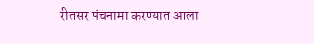रीतसर पंचनामा करण्यात आला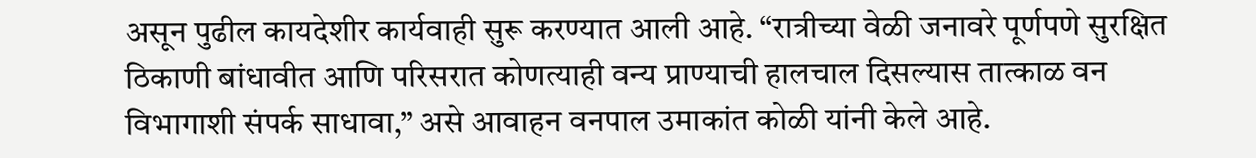असून पुढील कायदेशीर कार्यवाही सुरू करण्यात आली आहे. “रात्रीच्या वेळी जनावरे पूर्णपणे सुरक्षित ठिकाणी बांधावीत आणि परिसरात कोणत्याही वन्य प्राण्याची हालचाल दिसल्यास तात्काळ वन विभागाशी संपर्क साधावा,” असे आवाहन वनपाल उमाकांत कोळी यांनी केले आहे.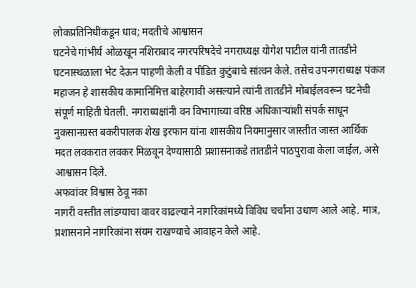लोकप्रतिनिधींकडून धाव; मदतीचे आश्वासन
घटनेचे गांभीर्य ओळखून नशिराबाद नगरपरिषदेचे नगराध्यक्ष योगेश पाटील यांनी तातडीने घटनास्थळाला भेट देऊन पाहणी केली व पीडित कुटुंबाचे सांत्वन केले. तसेच उपनगराध्यक्ष पंकज महाजन हे शासकीय कामानिमित्त बाहेरगावी असल्याने त्यांनी तातडीने मोबाईलवरून घटनेची संपूर्ण माहिती घेतली. नगराध्यक्षांनी वन विभागाच्या वरिष्ठ अधिकाऱ्यांशी संपर्क साधून नुकसानग्रस्त बकरीपालक शेख इरफान यांना शासकीय नियमानुसार जास्तीत जास्त आर्थिक मदत लवकरात लवकर मिळवून देण्यासाठी प्रशासनाकडे तातडीने पाठपुरावा केला जाईल, असे आश्वासन दिले.
अफवांवर विश्वास ठेवू नका
नागरी वस्तीत लांडग्याचा वावर वाढल्याने नागरिकांमध्ये विविध चर्चांना उधाण आले आहे. मात्र, प्रशासनाने नागरिकांना संयम राखण्याचे आवाहन केले आहे.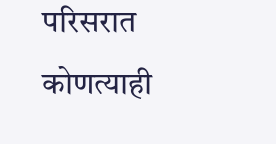परिसरात कोणत्याही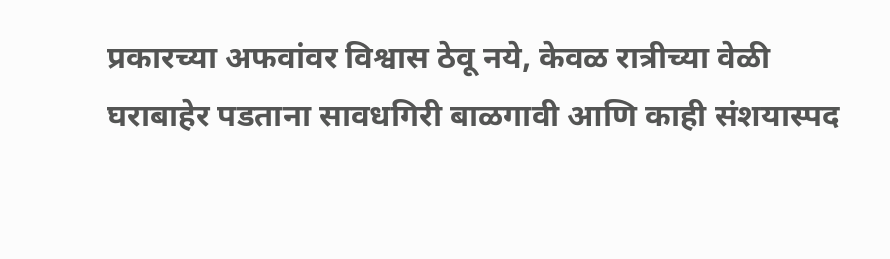प्रकारच्या अफवांवर विश्वास ठेवू नये, केवळ रात्रीच्या वेळी घराबाहेर पडताना सावधगिरी बाळगावी आणि काही संशयास्पद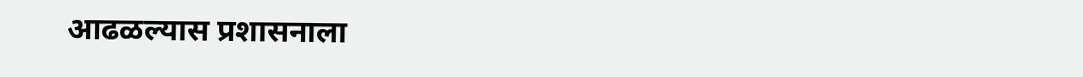आढळल्यास प्रशासनाला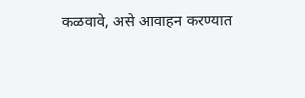कळवावे, असे आवाहन करण्यात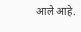आले आहे.